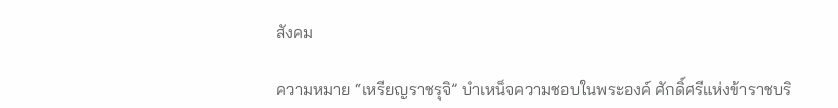สังคม

ความหมาย “เหรียญราชรุจิ” บำเหน็จความชอบในพระองค์ ศักดิ์ศรีแห่งข้าราชบริ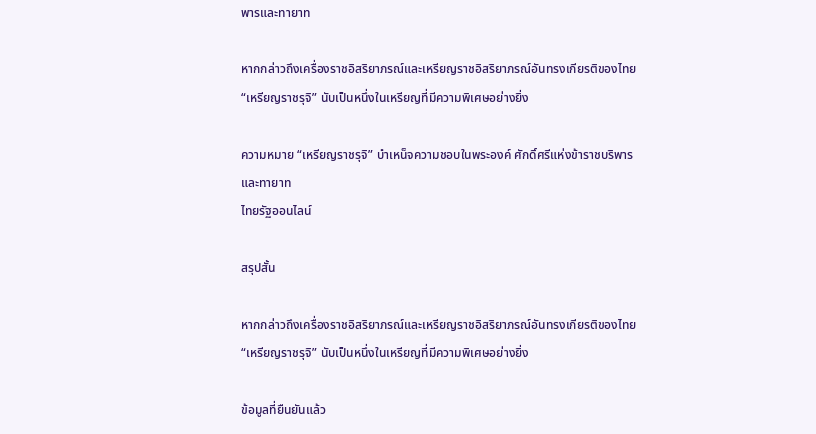พารและทายาท

หากกล่าวถึงเครื่องราชอิสริยาภรณ์และเหรียญราชอิสริยาภรณ์อันทรงเกียรติของไทย “เหรียญราชรุจิ” นับเป็นหนึ่งในเหรียญที่มีความพิเศษอย่างยิ่ง

ความหมาย “เหรียญราชรุจิ” บำเหน็จความชอบในพระองค์ ศักดิ์ศรีแห่งข้าราชบริพารและทายาท
ไทยรัฐออนไลน์

สรุปสั้น

หากกล่าวถึงเครื่องราชอิสริยาภรณ์และเหรียญราชอิสริยาภรณ์อันทรงเกียรติของไทย “เหรียญราชรุจิ” นับเป็นหนึ่งในเหรียญที่มีความพิเศษอย่างยิ่ง

ข้อมูลที่ยืนยันแล้ว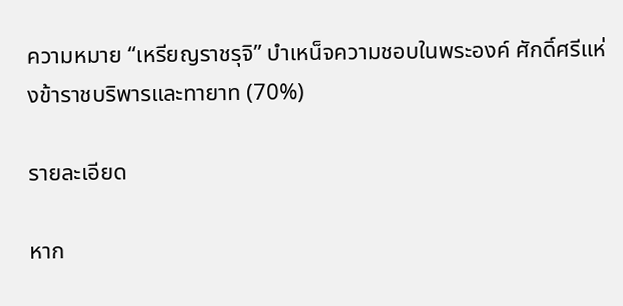ความหมาย “เหรียญราชรุจิ” บำเหน็จความชอบในพระองค์ ศักดิ์ศรีแห่งข้าราชบริพารและทายาท (70%)

รายละเอียด

หาก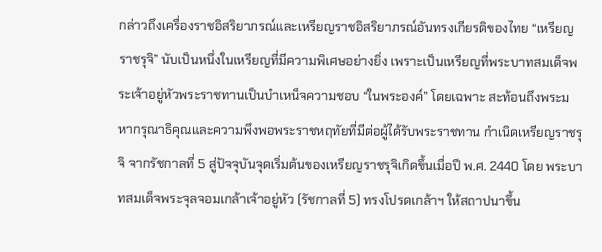กล่าวถึงเครื่องราชอิสริยาภรณ์และเหรียญราชอิสริยาภรณ์อันทรงเกียรติของไทย “เหรียญราชรุจิ” นับเป็นหนึ่งในเหรียญที่มีความพิเศษอย่างยิ่ง เพราะเป็นเหรียญที่พระบาทสมเด็จพระเจ้าอยู่หัวพระราชทานเป็นบำเหน็จความชอบ “ในพระองค์” โดยเฉพาะ สะท้อนถึงพระมหากรุณาธิคุณและความพึงพอพระราชหฤทัยที่มีต่อผู้ได้รับพระราชทาน กำเนิดเหรียญราชรุจิ จากรัชกาลที่ 5 สู่ปัจจุบันจุดเริ่มต้นของเหรียญราชรุจิเกิดขึ้นเมื่อปี พ.ศ. 2440 โดย พระบาทสมเด็จพระจุลจอมเกล้าเจ้าอยู่หัว (รัชกาลที่ 5) ทรงโปรดเกล้าฯ ให้สถาปนาขึ้น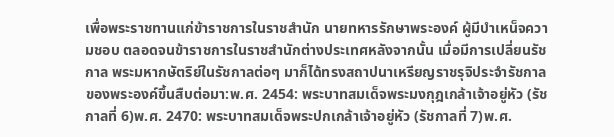เพื่อพระราชทานแก่ข้าราชการในราชสำนัก นายทหารรักษาพระองค์ ผู้มีบำเหน็จความชอบ ตลอดจนข้าราชการในราชสำนักต่างประเทศหลังจากนั้น เมื่อมีการเปลี่ยนรัชกาล พระมหากษัตริย์ในรัชกาลต่อๆ มาก็ได้ทรงสถาปนาเหรียญราชรุจิประจำรัชกาลของพระองค์ขึ้นสืบต่อมา:พ.ศ. 2454: พระบาทสมเด็จพระมงกุฎเกล้าเจ้าอยู่หัว (รัชกาลที่ 6)พ.ศ. 2470: พระบาทสมเด็จพระปกเกล้าเจ้าอยู่หัว (รัชกาลที่ 7)พ.ศ.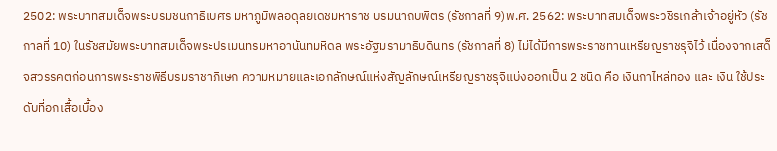2502: พระบาทสมเด็จพระบรมชนกาธิเบศร มหาภูมิพลอดุลยเดชมหาราช บรมนาถบพิตร (รัชกาลที่ 9)พ.ศ. 2562: พระบาทสมเด็จพระวชิรเกล้าเจ้าอยู่หัว (รัชกาลที่ 10) ในรัชสมัยพระบาทสมเด็จพระปรเมนทรมหาอานันทมหิดล พระอัฐมรามาธิบดินทร (รัชกาลที่ 8) ไม่ได้มีการพระราชทานเหรียญราชรุจิไว้ เนื่องจากเสด็จสวรรคตก่อนการพระราชพิธีบรมราชาภิเษก ความหมายและเอกลักษณ์แห่งสัญลักษณ์เหรียญราชรุจิแบ่งออกเป็น 2 ชนิด คือ เงินกาไหล่ทอง และ เงิน ใช้ประดับที่อกเสื้อเบื้อง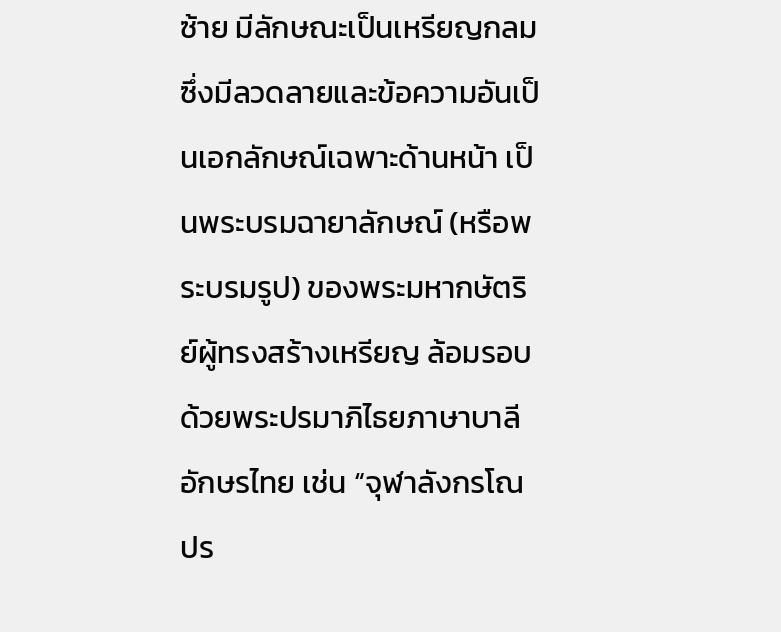ซ้าย มีลักษณะเป็นเหรียญกลมซึ่งมีลวดลายและข้อความอันเป็นเอกลักษณ์เฉพาะด้านหน้า เป็นพระบรมฉายาลักษณ์ (หรือพระบรมรูป) ของพระมหากษัตริย์ผู้ทรงสร้างเหรียญ ล้อมรอบด้วยพระปรมาภิไธยภาษาบาลี อักษรไทย เช่น “จุฬาลังกรโณ ปร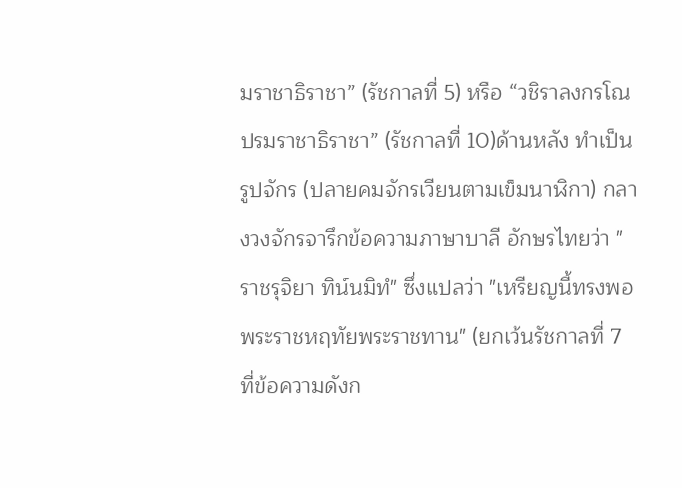มราชาธิราชา” (รัชกาลที่ 5) หรือ “วชิราลงกรโณ ปรมราชาธิราชา” (รัชกาลที่ 10)ด้านหลัง ทำเป็นรูปจักร (ปลายคมจักรเวียนตามเข็มนาฬิกา) กลางวงจักรจารึกข้อความภาษาบาลี อักษรไทยว่า "ราชรุจิยา ทิน์นมิทํ" ซึ่งแปลว่า "เหรียญนี้ทรงพอพระราชหฤทัยพระราชทาน" (ยกเว้นรัชกาลที่ 7 ที่ข้อความดังก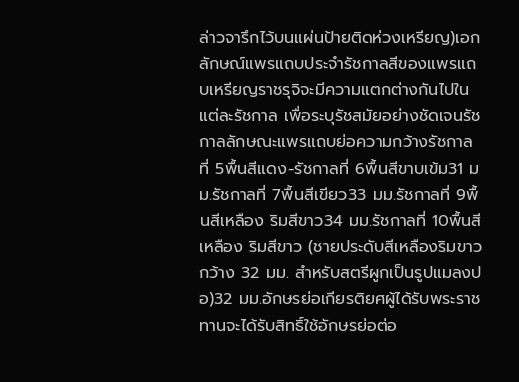ล่าวจารึกไว้บนแผ่นป้ายติดห่วงเหรียญ)เอกลักษณ์แพรแถบประจำรัชกาลสีของแพรแถบเหรียญราชรุจิจะมีความแตกต่างกันไปในแต่ละรัชกาล เพื่อระบุรัชสมัยอย่างชัดเจนรัชกาลลักษณะแพรแถบย่อความกว้างรัชกาลที่ 5พื้นสีแดง-รัชกาลที่ 6พื้นสีขาบเข้ม31 มม.รัชกาลที่ 7พื้นสีเขียว33 มม.รัชกาลที่ 9พื้นสีเหลือง ริมสีขาว34 มม.รัชกาลที่ 10พื้นสีเหลือง ริมสีขาว (ชายประดับสีเหลืองริมขาว กว้าง 32 มม. สำหรับสตรีผูกเป็นรูปแมลงปอ)32 มม.อักษรย่อเกียรติยศผู้ได้รับพระราชทานจะได้รับสิทธิ์ใช้อักษรย่อต่อ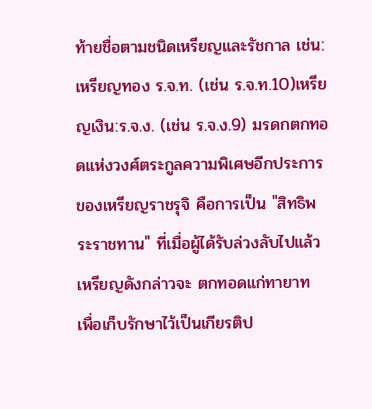ท้ายชื่อตามชนิดเหรียญและรัชกาล เช่น:เหรียญทอง ร.จ.ท. (เช่น ร.จ.ท.10)เหรียญเงิน:ร.จ.ง. (เช่น ร.จ.ง.9) มรดกตกทอดแห่งวงศ์ตระกูลความพิเศษอีกประการของเหรียญราชรุจิ คือการเป็น "สิทธิพระราชทาน" ที่เมื่อผู้ได้รับล่วงลับไปแล้ว เหรียญดังกล่าวจะ ตกทอดแก่ทายาท เพื่อเก็บรักษาไว้เป็นเกียรติป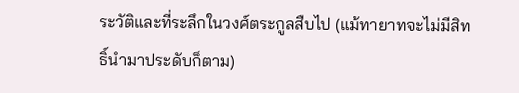ระวัติและที่ระลึกในวงศ์ตระกูลสืบไป (แม้ทายาทจะไม่มีสิทธิ์นำมาประดับก็ตาม)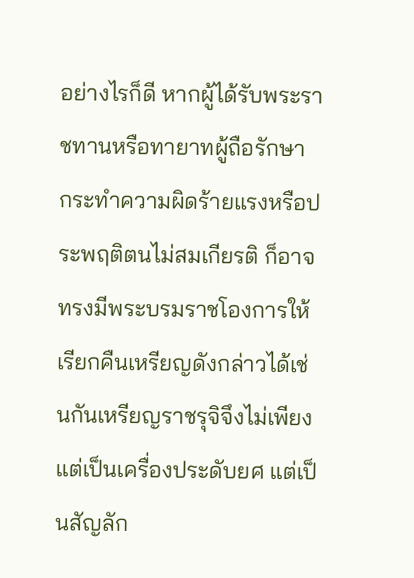อย่างไรก็ดี หากผู้ได้รับพระราชทานหรือทายาทผู้ถือรักษา กระทำความผิดร้ายแรงหรือประพฤติตนไม่สมเกียรติ ก็อาจทรงมีพระบรมราชโองการให้เรียกคืนเหรียญดังกล่าวได้เช่นกันเหรียญราชรุจิจึงไม่เพียงแต่เป็นเครื่องประดับยศ แต่เป็นสัญลัก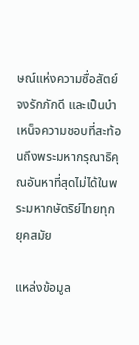ษณ์แห่งความซื่อสัตย์ จงรักภักดี และเป็นบำเหน็จความชอบที่สะท้อนถึงพระมหากรุณาธิคุณอันหาที่สุดไม่ได้ในพระมหากษัตริย์ไทยทุกยุคสมัย

แหล่งข้อมูล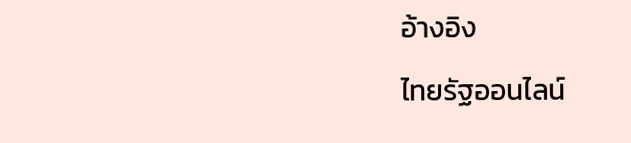อ้างอิง

ไทยรัฐออนไลน์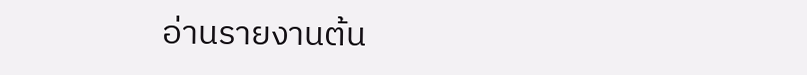อ่านรายงานต้น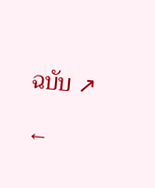ฉบับ ↗

←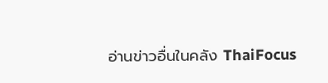อ่านข่าวอื่นในคลัง ThaiFocus